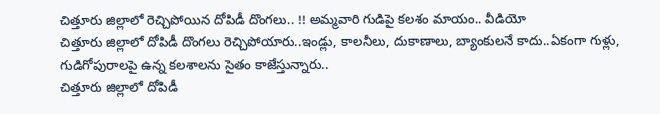చిత్తూరు జిల్లాలో రెచ్చిపోయిన దోపిడీ దొంగలు.. !! అమ్మవారి గుడిపై కలశం మాయం.. వీడియో
చిత్తూరు జిల్లాలో దోపిడీ దొంగలు రెచ్చిపోయారు..ఇండ్లు, కాలనీలు, దుకాణాలు, బ్యాంకులనే కాదు..ఏకంగా గుళ్లు, గుడిగోపురాలపై ఉన్న కలశాలను సైతం కాజేస్తున్నారు..
చిత్తూరు జిల్లాలో దోపిడీ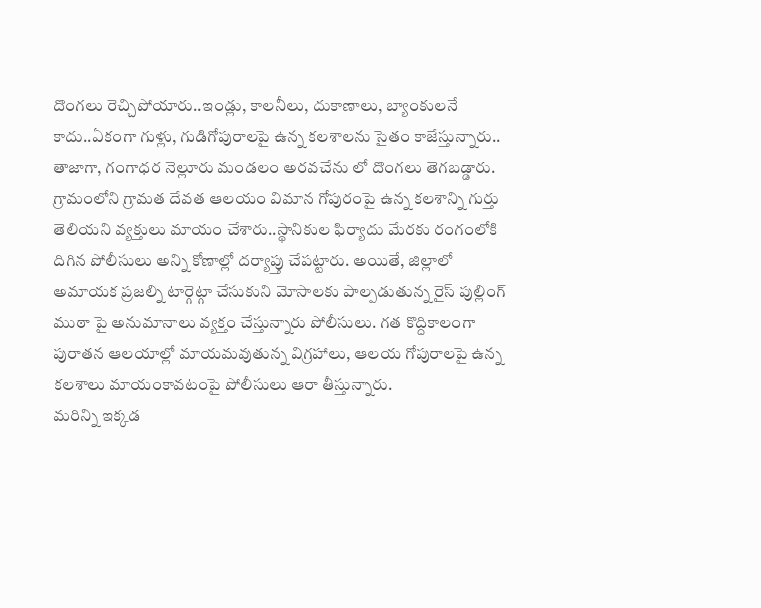దొంగలు రెచ్చిపోయారు..ఇండ్లు, కాలనీలు, దుకాణాలు, బ్యాంకులనే కాదు..ఏకంగా గుళ్లు, గుడిగోపురాలపై ఉన్న కలశాలను సైతం కాజేస్తున్నారు.. తాజాగా, గంగాధర నెల్లూరు మండలం అరవచేను లో దొంగలు తెగబడ్డారు. గ్రామంలోని గ్రామత దేవత ఆలయం విమాన గోపురంపై ఉన్న కలశాన్ని గుర్తు తెలియని వ్యక్తులు మాయం చేశారు..స్థానికుల ఫిర్యాదు మేరకు రంగంలోకి దిగిన పోలీసులు అన్ని కోణాల్లో దర్యాప్తు చేపట్టారు. అయితే, జిల్లాలో అమాయక ప్రజల్ని టార్గెట్గా చేసుకుని మోసాలకు పాల్పడుతున్న రైస్ పుల్లింగ్ ముఠా పై అనుమానాలు వ్యక్తం చేస్తున్నారు పోలీసులు. గత కొద్దికాలంగా పురాతన ఆలయాల్లో మాయమవుతున్న విగ్రహాలు, ఆలయ గోపురాలపై ఉన్న కలశాలు మాయంకావటంపై పోలీసులు ఆరా తీస్తున్నారు.
మరిన్ని ఇక్కడ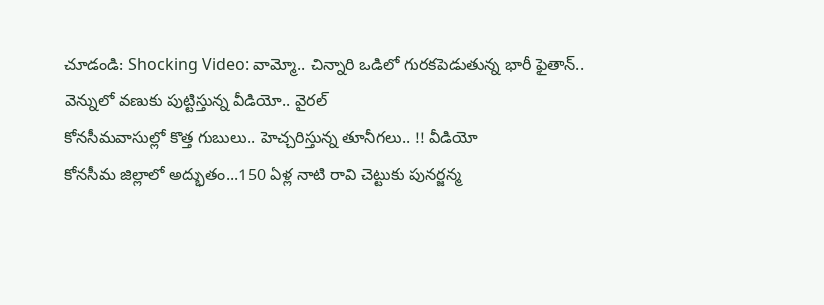చూడండి: Shocking Video: వామ్మో.. చిన్నారి ఒడిలో గురకపెడుతున్న భారీ ఫైతాన్.. వెన్నులో వణుకు పుట్టిస్తున్న వీడియో.. వైరల్
కోనసీమవాసుల్లో కొత్త గుబులు.. హెచ్చరిస్తున్న తూనీగలు.. !! వీడియో
కోనసీమ జిల్లాలో అద్భుతం...150 ఏళ్ల నాటి రావి చెట్టుకు పునర్జన్మ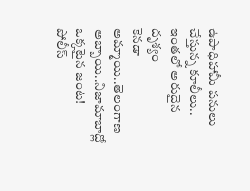ఉపాధిహామీ పనులు చేస్తున్న కూలీలు.. ఇంతలో అరుదైన దృశ్యం
కెనడా అమ్మాయి..తెలంగాణ అబ్బాయి..నిజామాబాద్లో ఒక్కటైన జంట!
పోలీస్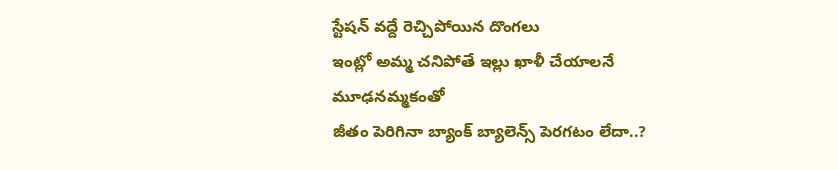స్టేషన్ వద్దే రెచ్చిపోయిన దొంగలు
ఇంట్లో అమ్మ చనిపోతే ఇల్లు ఖాళీ చేయాలనే మూఢనమ్మకంతో
జీతం పెరిగినా బ్యాంక్ బ్యాలెన్స్ పెరగటం లేదా..?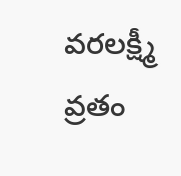వరలక్ష్మీ వ్రతం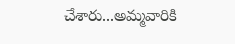చేశారు...అమ్మవారికి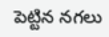పెట్టిన నగలు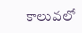కాలువలో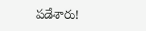పడేశారు!